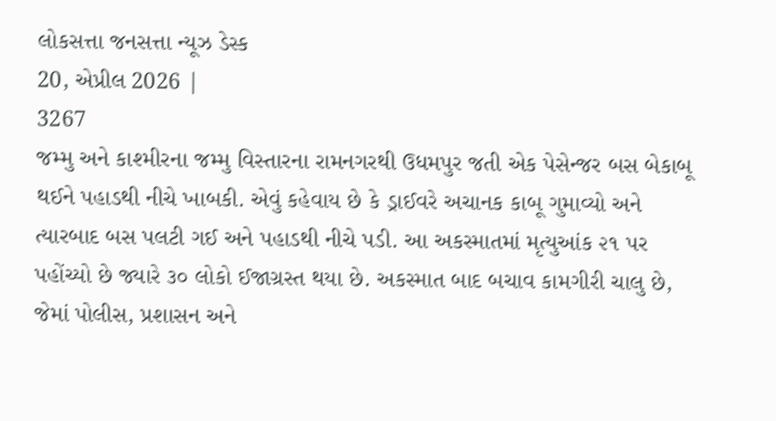લોકસત્તા જનસત્તા ન્યૂઝ ડેસ્ક
20, એપ્રીલ 2026 |
3267
જમ્મુ અને કાશ્મીરના જમ્મુ વિસ્તારના રામનગરથી ઉધમપુર જતી એક પેસેન્જર બસ બેકાબૂ થઈને પહાડથી નીચે ખાબકી. એવું કહેવાય છે કે ડ્રાઈવરે અચાનક કાબૂ ગુમાવ્યો અને ત્યારબાદ બસ પલટી ગઈ અને પહાડથી નીચે પડી. આ અકસ્માતમાં મૃત્યુઆંક ૨૧ પર પહોંચ્યો છે જ્યારે ૩૦ લોકો ઈજાગ્રસ્ત થયા છે. અકસ્માત બાદ બચાવ કામગીરી ચાલુ છે, જેમાં પોલીસ, પ્રશાસન અને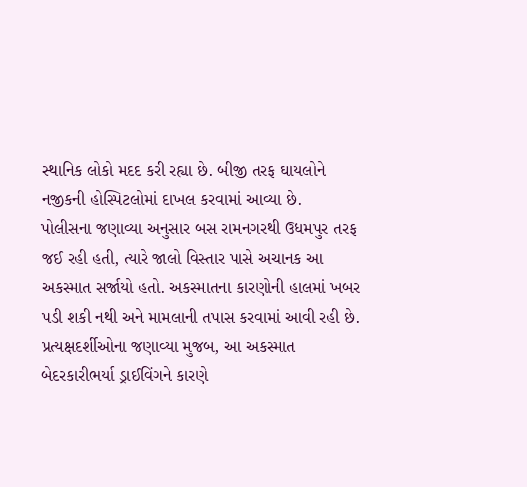સ્થાનિક લોકો મદદ કરી રહ્યા છે. બીજી તરફ ઘાયલોને નજીકની હોસ્પિટલોમાં દાખલ કરવામાં આવ્યા છે.
પોલીસના જણાવ્યા અનુસાર બસ રામનગરથી ઉધમપુર તરફ જઈ રહી હતી, ત્યારે જાલો વિસ્તાર પાસે અચાનક આ અકસ્માત સર્જાયો હતો. અકસ્માતના કારણોની હાલમાં ખબર પડી શકી નથી અને મામલાની તપાસ કરવામાં આવી રહી છે. પ્રત્યક્ષદર્શીઓના જણાવ્યા મુજબ, આ અકસ્માત બેદરકારીભર્યા ડ્રાઈવિંગને કારણે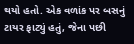થયો હતો. એક વળાંક પર બસનું ટાયર ફાટ્યું હતું, જેના પછી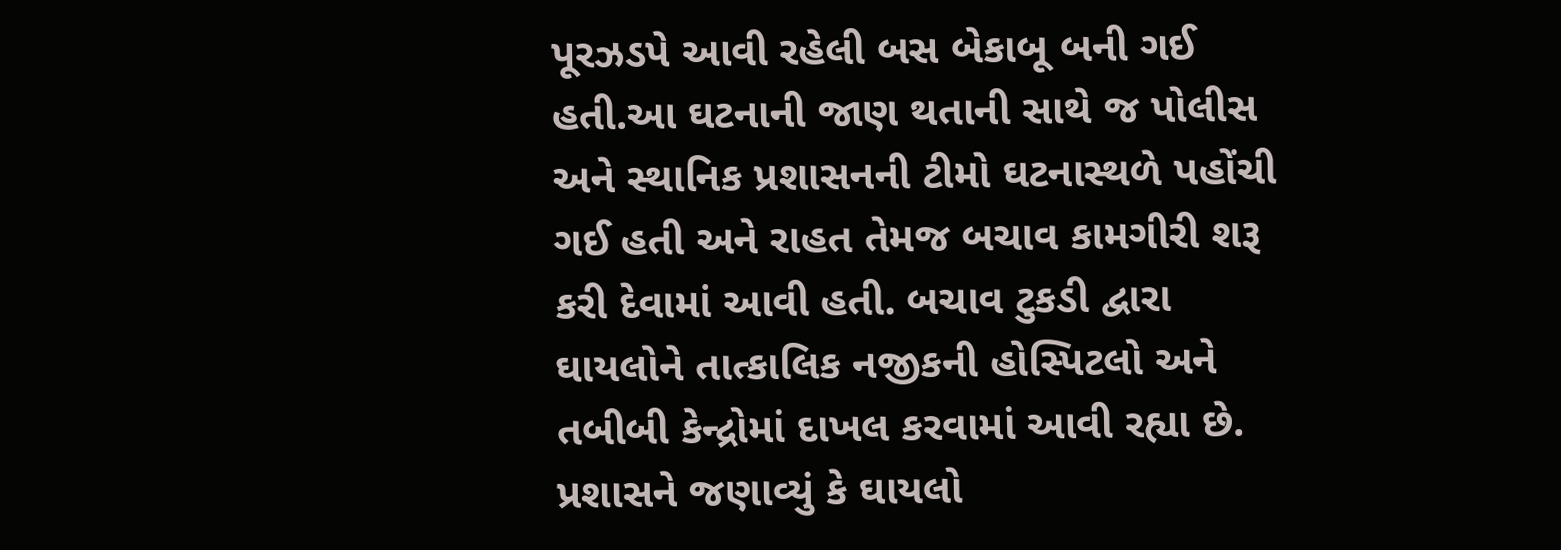પૂરઝડપે આવી રહેલી બસ બેકાબૂ બની ગઈ હતી.આ ઘટનાની જાણ થતાની સાથે જ પોલીસ અને સ્થાનિક પ્રશાસનની ટીમો ઘટનાસ્થળે પહોંચી ગઈ હતી અને રાહત તેમજ બચાવ કામગીરી શરૂ કરી દેવામાં આવી હતી. બચાવ ટુકડી દ્વારા ઘાયલોને તાત્કાલિક નજીકની હોસ્પિટલો અને તબીબી કેન્દ્રોમાં દાખલ કરવામાં આવી રહ્યા છે. પ્રશાસને જણાવ્યું કે ઘાયલો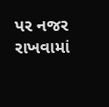પર નજર રાખવામાં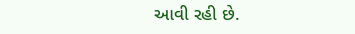આવી રહી છે.